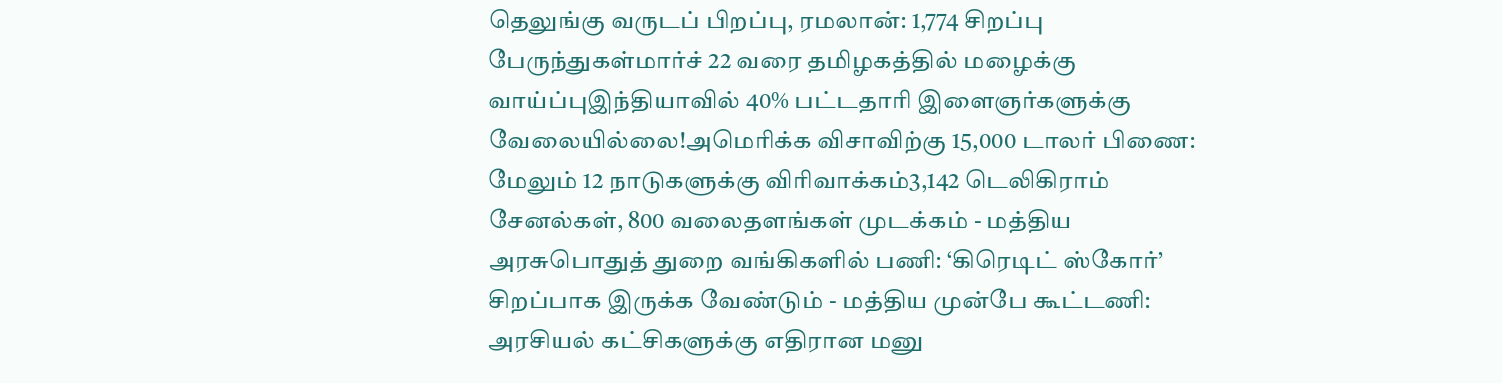தெலுங்கு வருடப் பிறப்பு, ரமலான்: 1,774 சிறப்பு பேருந்துகள்மார்ச் 22 வரை தமிழகத்தில் மழைக்கு வாய்ப்புஇந்தியாவில் 40% பட்டதாரி இளைஞர்களுக்கு வேலையில்லை!அமெரிக்க விசாவிற்கு 15,000 டாலர் பிணை: மேலும் 12 நாடுகளுக்கு விரிவாக்கம்3,142 டெலிகிராம் சேனல்கள், 800 வலைதளங்கள் முடக்கம் - மத்திய அரசுபொதுத் துறை வங்கிகளில் பணி: ‘கிரெடிட் ஸ்கோர்’ சிறப்பாக இருக்க வேண்டும் - மத்திய முன்பே கூட்டணி: அரசியல் கட்சிகளுக்கு எதிரான மனு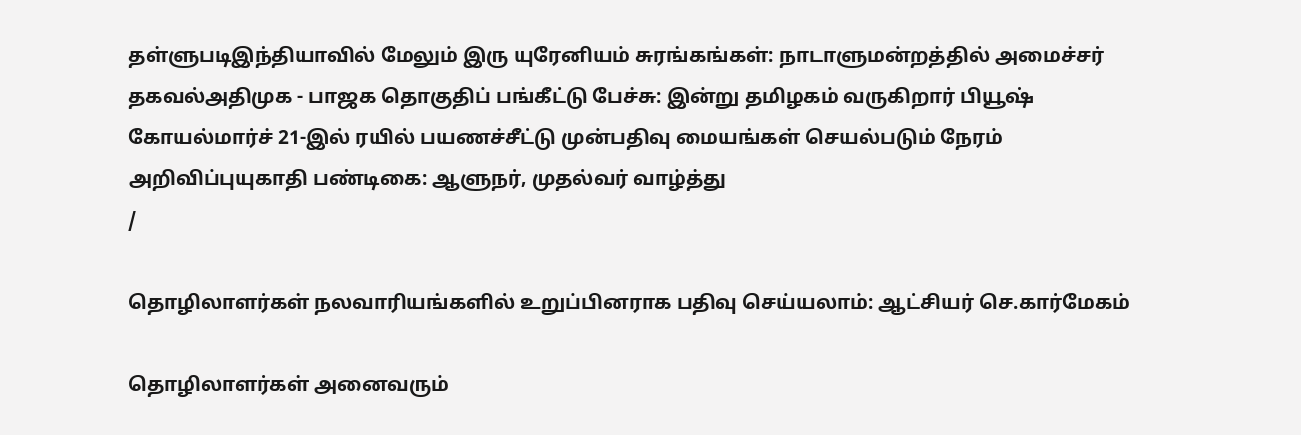தள்ளுபடிஇந்தியாவில் மேலும் இரு யுரேனியம் சுரங்கங்கள்: நாடாளுமன்றத்தில் அமைச்சர் தகவல்அதிமுக - பாஜக தொகுதிப் பங்கீட்டு பேச்சு: இன்று தமிழகம் வருகிறார் பியூஷ் கோயல்மார்ச் 21-இல் ரயில் பயணச்சீட்டு முன்பதிவு மையங்கள் செயல்படும் நேரம் அறிவிப்புயுகாதி பண்டிகை: ஆளுநர், முதல்வர் வாழ்த்து
/

தொழிலாளர்கள் நலவாரியங்களில் உறுப்பினராக பதிவு செய்யலாம்: ஆட்சியர் செ.கார்மேகம்

தொழிலாளர்கள் அனைவரும்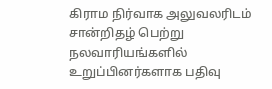கிராம நிர்வாக அலுவலரிடம் சான்றிதழ் பெற்று நலவாரியங்களில் உறுப்பினர்களாக பதிவு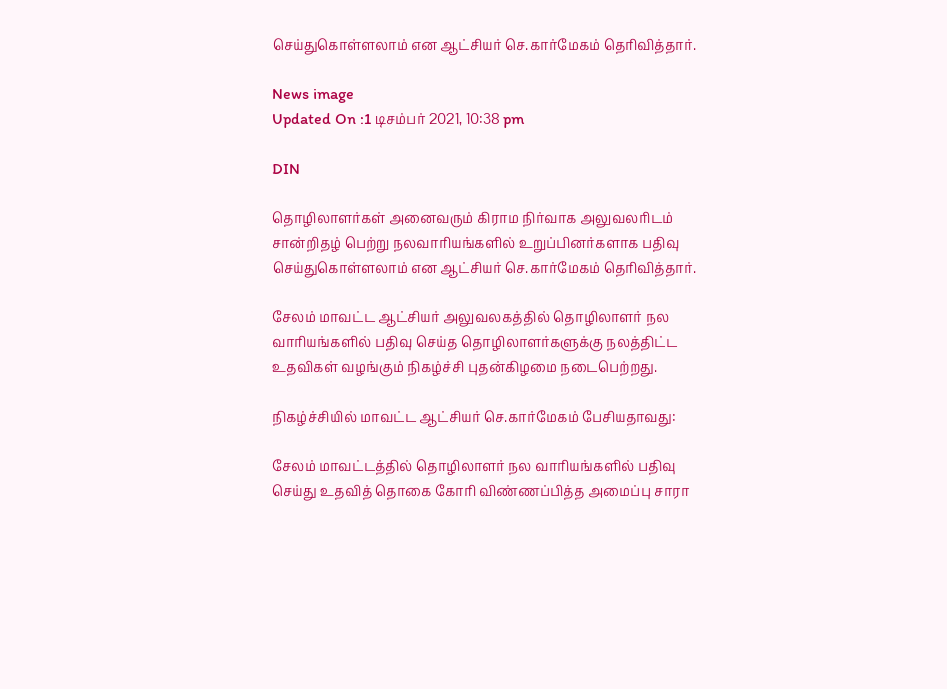செய்துகொள்ளலாம் என ஆட்சியர் செ.கார்மேகம் தெரிவித்தார்.

News image
Updated On :1 டிசம்பர் 2021, 10:38 pm

DIN

தொழிலாளர்கள் அனைவரும் கிராம நிர்வாக அலுவலரிடம் சான்றிதழ் பெற்று நலவாரியங்களில் உறுப்பினர்களாக பதிவு செய்துகொள்ளலாம் என ஆட்சியர் செ.கார்மேகம் தெரிவித்தார்.

சேலம் மாவட்ட ஆட்சியர் அலுவலகத்தில் தொழிலாளர் நல வாரியங்களில் பதிவு செய்த தொழிலாளர்களுக்கு நலத்திட்ட உதவிகள் வழங்கும் நிகழ்ச்சி புதன்கிழமை நடைபெற்றது.

நிகழ்ச்சியில் மாவட்ட ஆட்சியர் செ.கார்மேகம் பேசியதாவது:

சேலம் மாவட்டத்தில் தொழிலாளர் நல வாரியங்களில் பதிவு செய்து உதவித் தொகை கோரி விண்ணப்பித்த அமைப்பு சாரா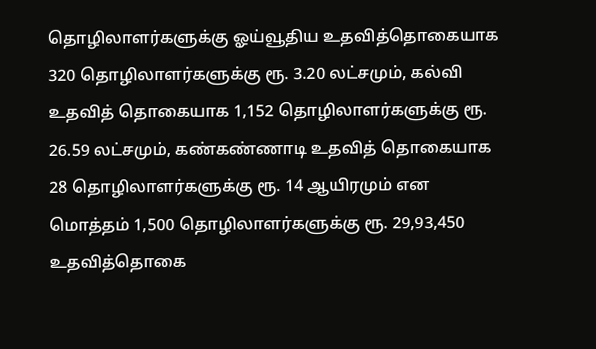தொழிலாளர்களுக்கு ஓய்வூதிய உதவித்தொகையாக 320 தொழிலாளர்களுக்கு ரூ. 3.20 லட்சமும், கல்வி உதவித் தொகையாக 1,152 தொழிலாளர்களுக்கு ரூ. 26.59 லட்சமும், கண்கண்ணாடி உதவித் தொகையாக 28 தொழிலாளர்களுக்கு ரூ. 14 ஆயிரமும் என மொத்தம் 1,500 தொழிலாளர்களுக்கு ரூ. 29,93,450 உதவித்தொகை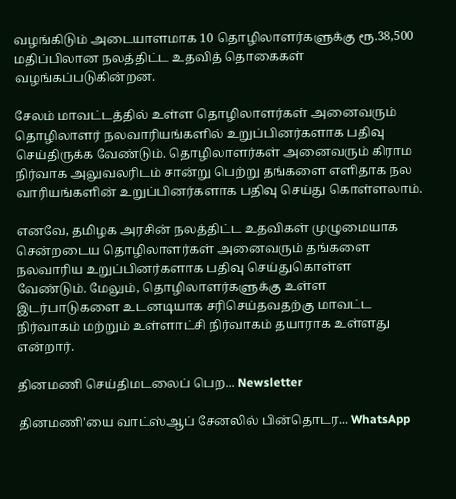வழங்கிடும் அடையாளமாக 10 தொழிலாளர்களுக்கு ரூ.38,500 மதிப்பிலான நலத்திட்ட உதவித் தொகைகள் வழங்கப்படுகின்றன.

சேலம் மாவட்டத்தில் உள்ள தொழிலாளர்கள் அனைவரும் தொழிலாளர் நலவாரியங்களில் உறுப்பினர்களாக பதிவு செய்திருக்க வேண்டும். தொழிலாளர்கள் அனைவரும் கிராம நிர்வாக அலுவலரிடம் சான்று பெற்று தங்களை எளிதாக நல வாரியங்களின் உறுப்பினர்களாக பதிவு செய்து கொள்ளலாம்.

எனவே, தமிழக அரசின் நலத்திட்ட உதவிகள் முழுமையாக சென்றடைய தொழிலாளர்கள் அனைவரும் தங்களை நலவாரிய உறுப்பினர்களாக பதிவு செய்துகொள்ள வேண்டும். மேலும், தொழிலாளர்களுக்கு உள்ள இடர்பாடுகளை உடனடியாக சரிசெய்தவதற்கு மாவட்ட நிர்வாகம் மற்றும் உள்ளாட்சி நிர்வாகம் தயாராக உள்ளது என்றார்.

தினமணி செய்திமடலைப் பெற... Newsletter

தினமணி'யை வாட்ஸ்ஆப் சேனலில் பின்தொடர... WhatsApp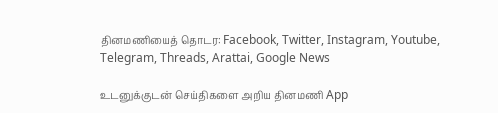தினமணியைத் தொடர: Facebook, Twitter, Instagram, Youtube, Telegram, Threads, Arattai, Google News

உடனுக்குடன் செய்திகளை அறிய தினமணி App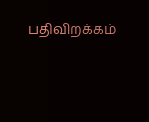பதிவிறக்கம்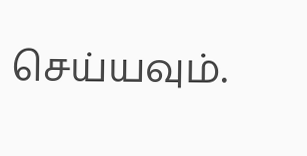செய்யவும்.